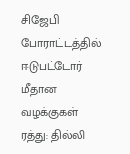சிஜேபி போராட்டத்தில் ஈடுபட்டோர் மீதான வழக்குகள் ரத்து: தில்லி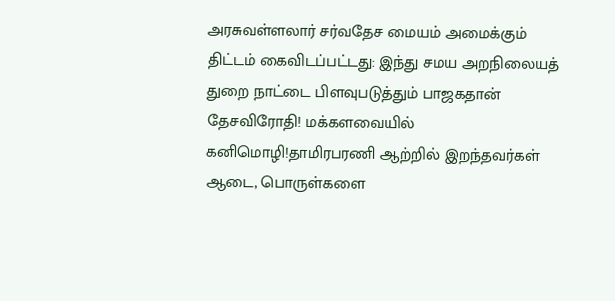அரசுவள்ளலார் சர்வதேச மையம் அமைக்கும் திட்டம் கைவிடப்பட்டது: இந்து சமய அறநிலையத் துறை நாட்டை பிளவுபடுத்தும் பாஜகதான் தேசவிரோதி! மக்களவையில் கனிமொழி!தாமிரபரணி ஆற்றில் இறந்தவர்கள் ஆடை, பொருள்களை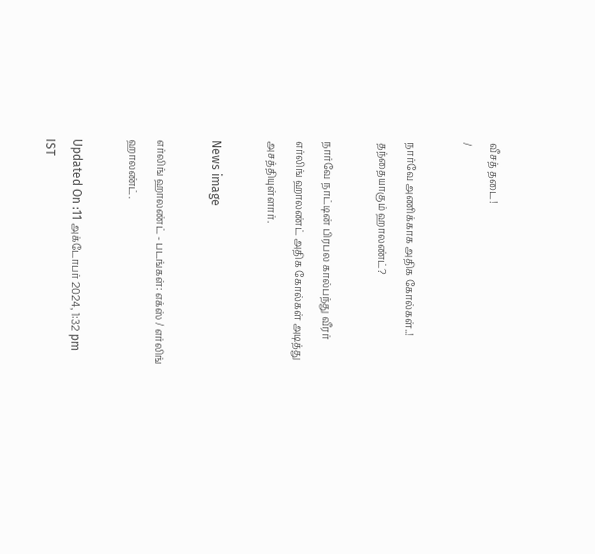வீசத் தடை!
/

நார்வே அணிக்காக அதிக கோல்கள்..! தந்தையாகும் ஹாலண்ட்?

நார்வே நாட்டின் பிரபல கால்பந்து வீரர் எர்லிங் ஹாலண்ட் அதிக கோல்கள் அடித்து அசத்தியுள்ளார்.

News image

எர்லிங் ஹாலண்ட் - படங்கள்: எக்ஸ் / எர்லிங் ஹாலண்ட்.

Updated On :11 அக்டோபர் 2024, 1:32 pm IST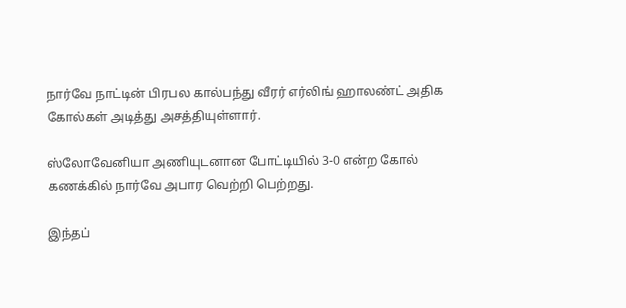நார்வே நாட்டின் பிரபல கால்பந்து வீரர் எர்லிங் ஹாலண்ட் அதிக கோல்கள் அடித்து அசத்தியுள்ளார்.

ஸ்லோவேனியா அணியுடனான போட்டியில் 3-0 என்ற கோல் கணக்கில் நார்வே அபார வெற்றி பெற்றது.

இந்தப்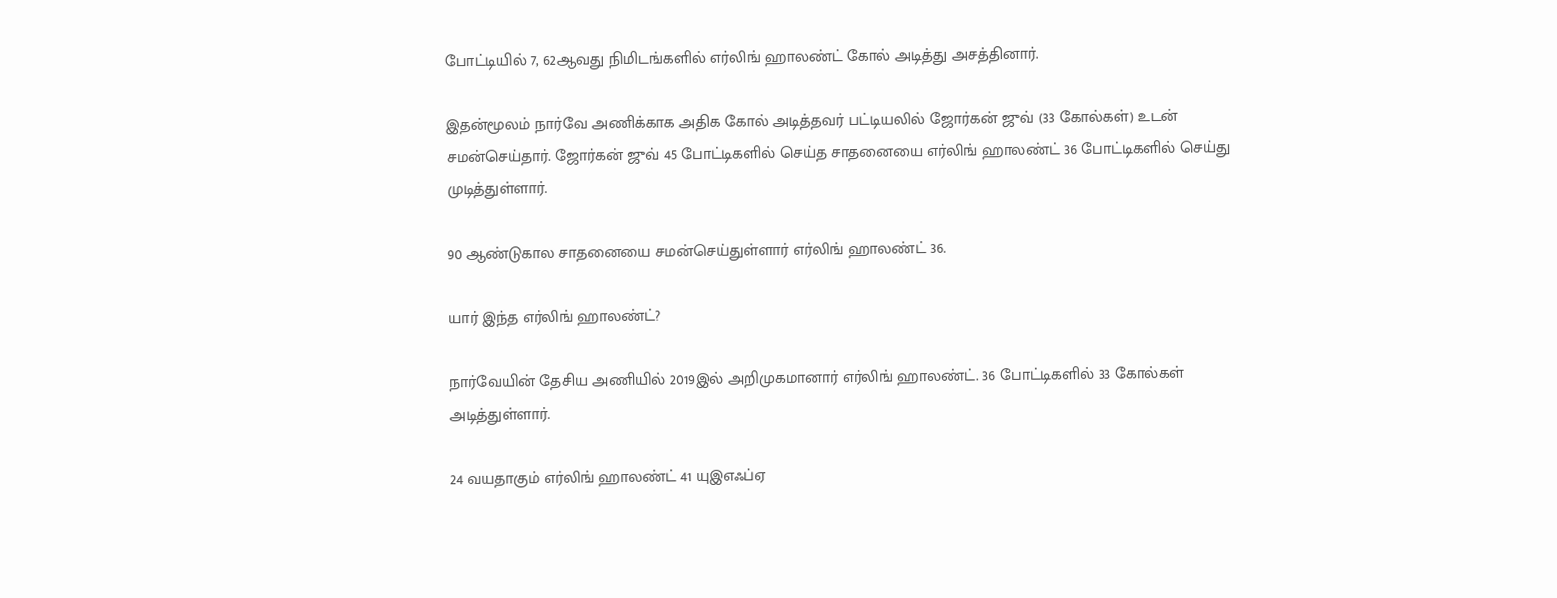போட்டியில் 7, 62ஆவது நிமிடங்களில் எர்லிங் ஹாலண்ட் கோல் அடித்து அசத்தினார்.

இதன்மூலம் நார்வே அணிக்காக அதிக கோல் அடித்தவர் பட்டியலில் ஜோர்கன் ஜுவ் (33 கோல்கள்) உடன் சமன்செய்தார். ஜோர்கன் ஜுவ் 45 போட்டிகளில் செய்த சாதனையை எர்லிங் ஹாலண்ட் 36 போட்டிகளில் செய்து முடித்துள்ளார்.

90 ஆண்டுகால சாதனையை சமன்செய்துள்ளார் எர்லிங் ஹாலண்ட் 36.

யார் இந்த எர்லிங் ஹாலண்ட்?

நார்வேயின் தேசிய அணியில் 2019இல் அறிமுகமானார் எர்லிங் ஹாலண்ட். 36 போட்டிகளில் 33 கோல்கள் அடித்துள்ளார்.

24 வயதாகும் எர்லிங் ஹாலண்ட் 41 யுஇஎஃப்ஏ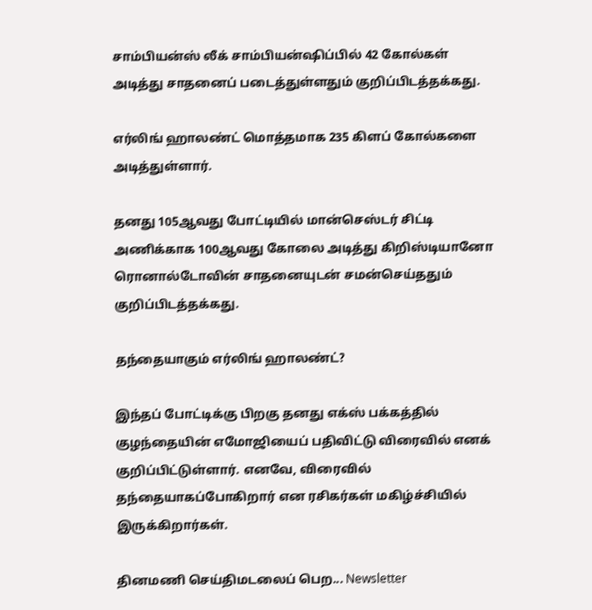சாம்பியன்ஸ் லீக் சாம்பியன்ஷிப்பில் 42 கோல்கள் அடித்து சாதனைப் படைத்துள்ளதும் குறிப்பிடத்தக்கது.

எர்லிங் ஹாலண்ட் மொத்தமாக 235 கிளப் கோல்களை அடித்துள்ளார்.

தனது 105ஆவது போட்டியில் மான்செஸ்டர் சிட்டி அணிக்காக 100ஆவது கோலை அடித்து கிறிஸ்டியானோ ரொனால்டோவின் சாதனையுடன் சமன்செய்ததும் குறிப்பிடத்தக்கது.

தந்தையாகும் எர்லிங் ஹாலண்ட்?

இந்தப் போட்டிக்கு பிறகு தனது எக்ஸ் பக்கத்தில் குழந்தையின் எமோஜியைப் பதிவிட்டு விரைவில் எனக் குறிப்பிட்டுள்ளார். எனவே, விரைவில் தந்தையாகப்போகிறார் என ரசிகர்கள் மகிழ்ச்சியில் இருக்கிறார்கள்.

தினமணி செய்திமடலைப் பெற... Newsletter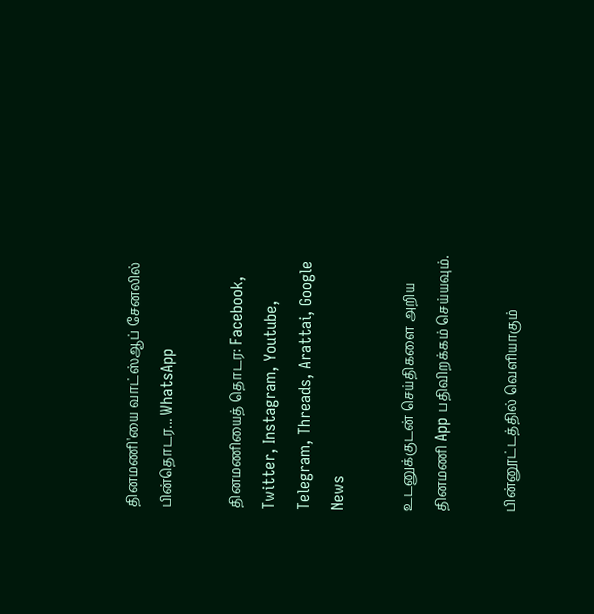தினமணி'யை வாட்ஸ்ஆப் சேனலில் பின்தொடர... WhatsApp

தினமணியைத் தொடர: Facebook, Twitter, Instagram, Youtube, Telegram, Threads, Arattai, Google News

உடனுக்குடன் செய்திகளை அறிய தினமணி App பதிவிறக்கம் செய்யவும்.

பின்னூட்டத்தில் வெளியாகும்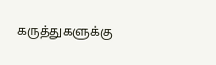கருத்துகளுக்கு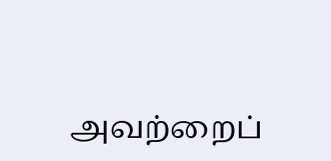அவற்றைப்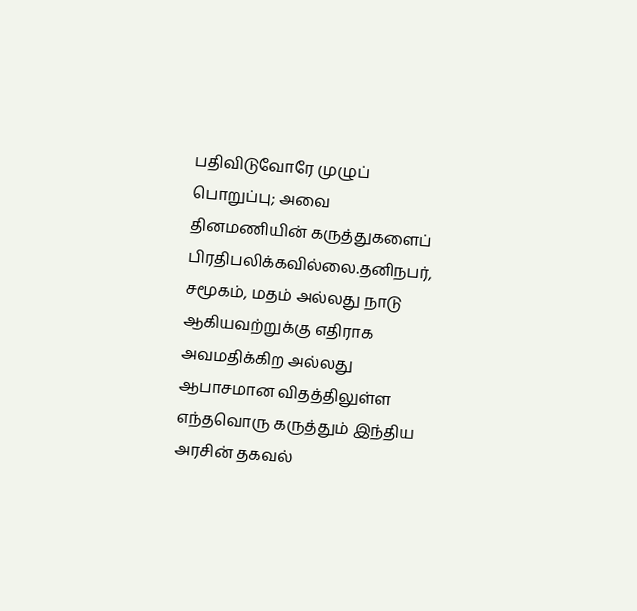பதிவிடுவோரே முழுப் பொறுப்பு; அவை தினமணியின் கருத்துகளைப் பிரதிபலிக்கவில்லை.தனிநபர், சமூகம், மதம் அல்லது நாடு ஆகியவற்றுக்கு எதிராக அவமதிக்கிற அல்லது ஆபாசமான விதத்திலுள்ள எந்தவொரு கருத்தும் இந்திய அரசின் தகவல்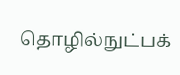தொழில்நுட்பக்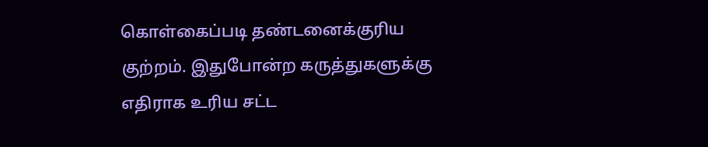கொள்கைப்படி தண்டனைக்குரிய குற்றம். இதுபோன்ற கருத்துகளுக்கு எதிராக உரிய சட்ட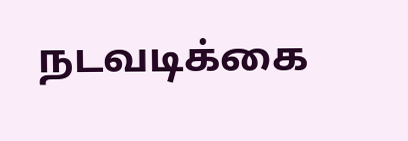நடவடிக்கை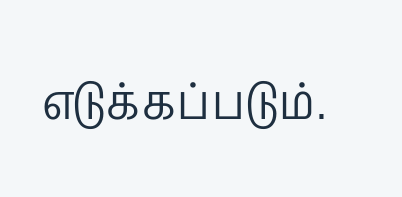எடுக்கப்படும்.